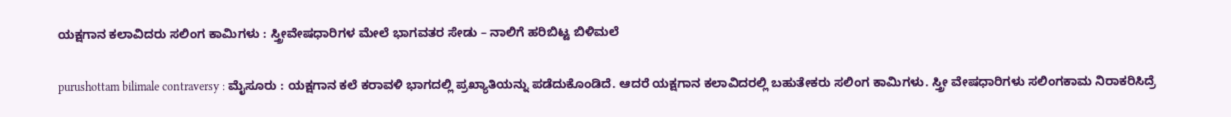ಯಕ್ಷಗಾನ ಕಲಾವಿದರು ಸಲಿಂಗ ಕಾಮಿಗಳು : ಸ್ತ್ರೀವೇಷಧಾರಿಗಳ ಮೇಲೆ ಭಾಗವತರ ಸೇಡು – ನಾಲಿಗೆ ಹರಿಬಿಟ್ಟ ಬಿಳಿಮಲೆ

purushottam bilimale contraversy : ಮೈಸೂರು : ಯಕ್ಷಗಾನ ಕಲೆ ಕರಾವಳಿ ಭಾಗದಲ್ಲಿ ಪ್ರಖ್ಯಾತಿಯನ್ನು ಪಡೆದುಕೊಂಡಿದೆ. ಆದರೆ ಯಕ್ಷಗಾನ ಕಲಾವಿದರಲ್ಲಿ ಬಹುತೇಕರು ಸಲಿಂಗ ಕಾಮಿಗಳು. ಸ್ತ್ರೀ ವೇಷಧಾರಿಗಳು ಸಲಿಂಗಕಾಮ ನಿರಾಕರಿಸಿದ್ರೆ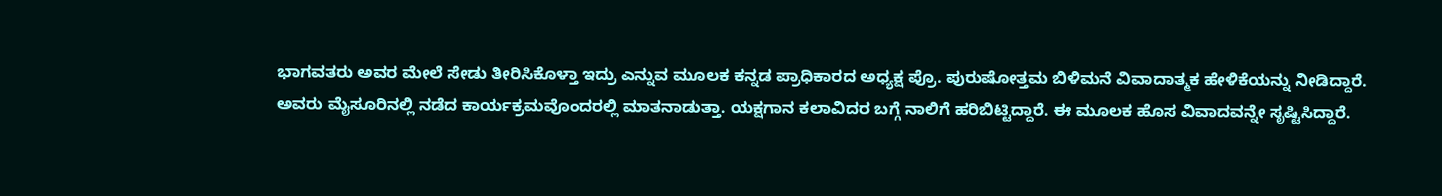ಭಾಗವತರು ಅವರ ಮೇಲೆ ಸೇಡು ತೀರಿಸಿಕೊಳ್ತಾ ಇದ್ರು ಎನ್ನುವ ಮೂಲಕ ಕನ್ನಡ ಪ್ರಾಧಿಕಾರದ ಅಧ್ಯಕ್ಷ ಪ್ರೊ. ಪುರುಷೋತ್ತಮ ಬಿಳಿಮನೆ ವಿವಾದಾತ್ಮಕ ಹೇಳಿಕೆಯನ್ನು ನೀಡಿದ್ದಾರೆ.
ಅವರು ಮೈಸೂರಿನಲ್ಲಿ ನಡೆದ ಕಾರ್ಯಕ್ರಮವೊಂದರಲ್ಲಿ ಮಾತನಾಡುತ್ತಾ. ಯಕ್ಷಗಾನ ಕಲಾವಿದರ ಬಗ್ಗೆ ನಾಲಿಗೆ ಹರಿಬಿಟ್ಟಿದ್ದಾರೆ. ಈ ಮೂಲಕ ಹೊಸ ವಿವಾದವನ್ನೇ ಸೃಷ್ಟಿಸಿದ್ದಾರೆ.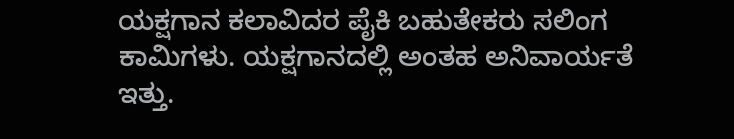ಯಕ್ಷಗಾನ ಕಲಾವಿದರ ಪೈಕಿ ಬಹುತೇಕರು ಸಲಿಂಗ ಕಾಮಿಗಳು. ಯಕ್ಷಗಾನದಲ್ಲಿ ಅಂತಹ ಅನಿವಾರ್ಯತೆ ಇತ್ತು.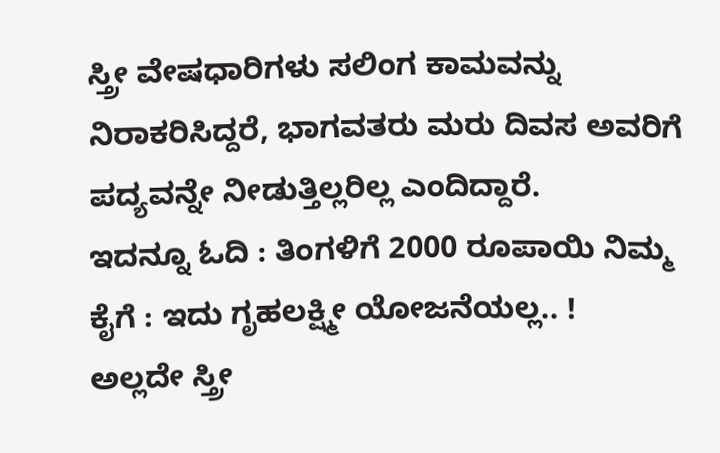ಸ್ತ್ರೀ ವೇಷಧಾರಿಗಳು ಸಲಿಂಗ ಕಾಮವನ್ನು ನಿರಾಕರಿಸಿದ್ದರೆ, ಭಾಗವತರು ಮರು ದಿವಸ ಅವರಿಗೆ ಪದ್ಯವನ್ನೇ ನೀಡುತ್ತಿಲ್ಲರಿಲ್ಲ ಎಂದಿದ್ದಾರೆ.
ಇದನ್ನೂ ಓದಿ : ತಿಂಗಳಿಗೆ 2000 ರೂಪಾಯಿ ನಿಮ್ಮ ಕೈಗೆ : ಇದು ಗೃಹಲಕ್ಷ್ಮೀ ಯೋಜನೆಯಲ್ಲ.. !
ಅಲ್ಲದೇ ಸ್ತ್ರೀ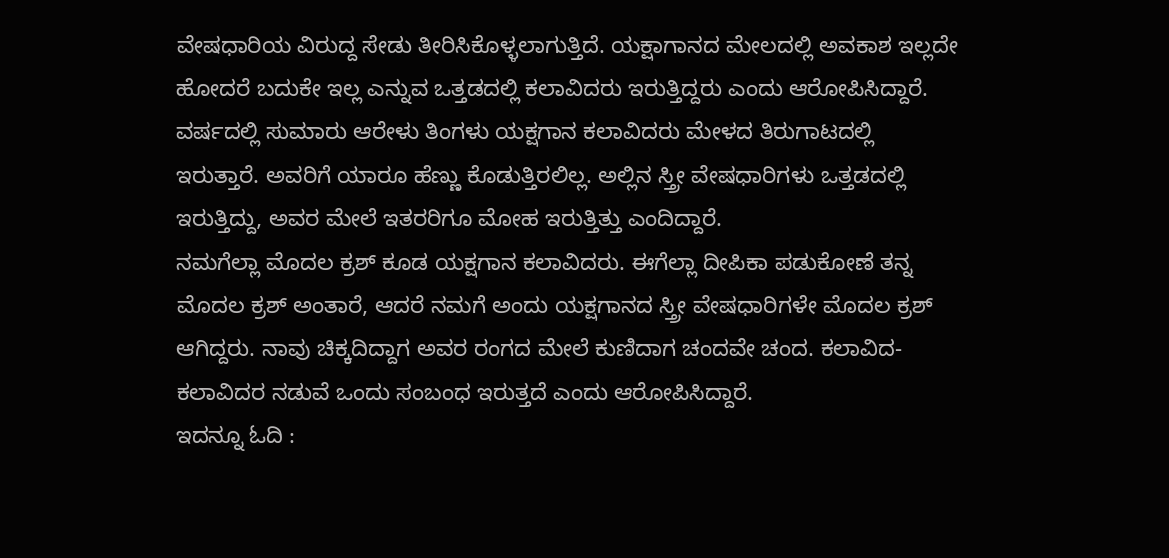ವೇಷಧಾರಿಯ ವಿರುದ್ದ ಸೇಡು ತೀರಿಸಿಕೊಳ್ಳಲಾಗುತ್ತಿದೆ. ಯಕ್ಷಾಗಾನದ ಮೇಲದಲ್ಲಿ ಅವಕಾಶ ಇಲ್ಲದೇ ಹೋದರೆ ಬದುಕೇ ಇಲ್ಲ ಎನ್ನುವ ಒತ್ತಡದಲ್ಲಿ ಕಲಾವಿದರು ಇರುತ್ತಿದ್ದರು ಎಂದು ಆರೋಪಿಸಿದ್ದಾರೆ.
ವರ್ಷದಲ್ಲಿ ಸುಮಾರು ಆರೇಳು ತಿಂಗಳು ಯಕ್ಷಗಾನ ಕಲಾವಿದರು ಮೇಳದ ತಿರುಗಾಟದಲ್ಲಿ ಇರುತ್ತಾರೆ. ಅವರಿಗೆ ಯಾರೂ ಹೆಣ್ಣು ಕೊಡುತ್ತಿರಲಿಲ್ಲ. ಅಲ್ಲಿನ ಸ್ತ್ರೀ ವೇಷಧಾರಿಗಳು ಒತ್ತಡದಲ್ಲಿ ಇರುತ್ತಿದ್ದು, ಅವರ ಮೇಲೆ ಇತರರಿಗೂ ಮೋಹ ಇರುತ್ತಿತ್ತು ಎಂದಿದ್ದಾರೆ.
ನಮಗೆಲ್ಲಾ ಮೊದಲ ಕ್ರಶ್ ಕೂಡ ಯಕ್ಷಗಾನ ಕಲಾವಿದರು. ಈಗೆಲ್ಲಾ ದೀಪಿಕಾ ಪಡುಕೋಣೆ ತನ್ನ ಮೊದಲ ಕ್ರಶ್ ಅಂತಾರೆ, ಆದರೆ ನಮಗೆ ಅಂದು ಯಕ್ಷಗಾನದ ಸ್ತ್ರೀ ವೇಷಧಾರಿಗಳೇ ಮೊದಲ ಕ್ರಶ್ ಆಗಿದ್ದರು. ನಾವು ಚಿಕ್ಕದಿದ್ದಾಗ ಅವರ ರಂಗದ ಮೇಲೆ ಕುಣಿದಾಗ ಚಂದವೇ ಚಂದ. ಕಲಾವಿದ- ಕಲಾವಿದರ ನಡುವೆ ಒಂದು ಸಂಬಂಧ ಇರುತ್ತದೆ ಎಂದು ಆರೋಪಿಸಿದ್ದಾರೆ.
ಇದನ್ನೂ ಓದಿ :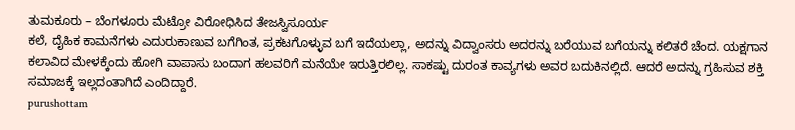ತುಮಕೂರು – ಬೆಂಗಳೂರು ಮೆಟ್ರೋ ವಿರೋಧಿಸಿದ ತೇಜಸ್ವಿಸೂರ್ಯ
ಕಲೆ, ದೈಹಿಕ ಕಾಮನೆಗಳು ಎದುರುಕಾಣುವ ಬಗೆಗಿಂತ, ಪ್ರಕಟಗೊಳ್ಳುವ ಬಗೆ ಇದೆಯಲ್ಲಾ, ಅದನ್ನು ವಿದ್ವಾಂಸರು ಅದರನ್ನು ಬರೆಯುವ ಬಗೆಯನ್ನು ಕಲಿತರೆ ಚೆಂದ. ಯಕ್ಷಗಾನ ಕಲಾವಿದ ಮೇಳಕ್ಕೆಂದು ಹೋಗಿ ವಾಪಾಸು ಬಂದಾಗ ಹಲವರಿಗೆ ಮನೆಯೇ ಇರುತ್ತಿರಲಿಲ್ಲ. ಸಾಕಷ್ಟು ದುರಂತ ಕಾವ್ಯಗಳು ಅವರ ಬದುಕಿನಲ್ಲಿದೆ. ಆದರೆ ಅದನ್ನು ಗ್ರಹಿಸುವ ಶಕ್ತಿ ಸಮಾಜಕ್ಕೆ ಇಲ್ಲದಂತಾಗಿದೆ ಎಂದಿದ್ದಾರೆ.
purushottam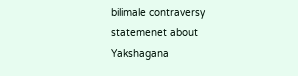bilimale contraversy statemenet about Yakshagana